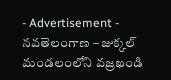- Advertisement -
నవతెలంగాణ – జుక్కల్
మండలంలోని వజ్రఖండి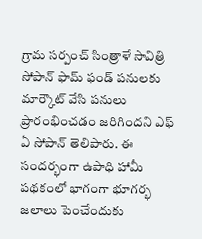గ్రామ సర్పంచ్ సింత్రాళే సావిత్రి సోపాన్ ఫామ్ ఫండ్ పనులకు మార్కౌట్ వేసి పనులు ప్రారంభించడం జరిగిందని ఎఫ్ ఏ సోపాన్ తెలిపారు. ఈ సందర్భంగా ఉపాధి హామీ పథకంలో భాగంగా భూగర్భ జలాలు పెంచేందుకు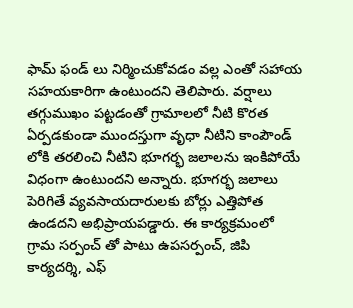ఫామ్ ఫండ్ లు నిర్మించుకోవడం వల్ల ఎంతో సహాయ సహయకారిగా ఉంటుందని తెలిపారు. వర్షాలు తగ్గుముఖం పట్టడంతో గ్రామాలలో నీటి కొరత ఏర్పడకుండా ముందస్తుగా వృధా నీటిని కాంపౌండ్ లోకి తరలించి నీటిని భూగర్భ జలాలను ఇంకిపోయే విధంగా ఉంటుందని అన్నారు. భూగర్భ జలాలు పెరిగితే వ్యవసాయదారులకు బోర్లు ఎత్తిపోత ఉండదని అభిప్రాయపడ్డారు. ఈ కార్యక్రమంలో గ్రామ సర్పంచ్ తో పాటు ఉపసర్పంచ్, జిపి కార్యదర్శి, ఎఫ్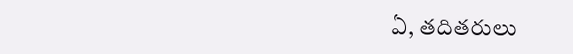ఏ, తదితరులు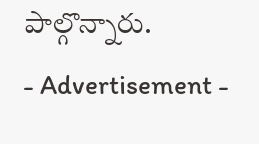పాల్గొన్నారు.
- Advertisement -